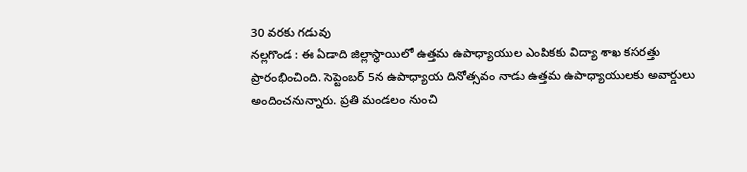30 వరకు గడువు
నల్లగొండ : ఈ ఏడాది జిల్లాస్థాయిలో ఉత్తమ ఉపాధ్యాయుల ఎంపికకు విద్యా శాఖ కసరత్తు ప్రారంభించింది. సెప్టెంబర్ 5న ఉపాధ్యాయ దినోత్సవం నాడు ఉత్తమ ఉపాధ్యాయులకు అవార్డులు అందించనున్నారు. ప్రతి మండలం నుంచి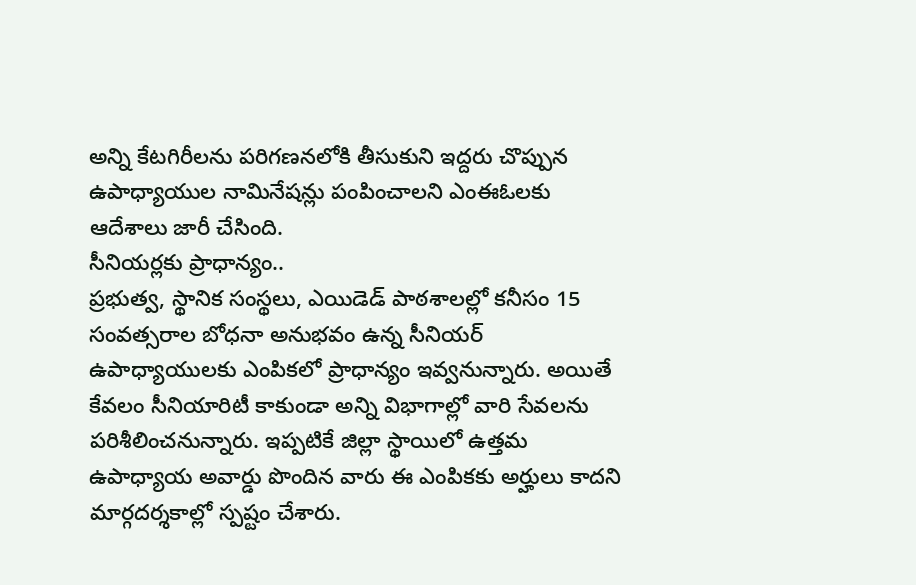అన్ని కేటగిరీలను పరిగణనలోకి తీసుకుని ఇద్దరు చొప్పున ఉపాధ్యాయుల నామినేషన్లు పంపించాలని ఎంఈఓలకు ఆదేశాలు జారీ చేసింది.
సీనియర్లకు ప్రాధాన్యం..
ప్రభుత్వ, స్థానిక సంస్థలు, ఎయిడెడ్ పాఠశాలల్లో కనీసం 15 సంవత్సరాల బోధనా అనుభవం ఉన్న సీనియర్ ఉపాధ్యాయులకు ఎంపికలో ప్రాధాన్యం ఇవ్వనున్నారు. అయితే కేవలం సీనియారిటీ కాకుండా అన్ని విభాగాల్లో వారి సేవలను పరిశీలించనున్నారు. ఇప్పటికే జిల్లా స్థాయిలో ఉత్తమ ఉపాధ్యాయ అవార్డు పొందిన వారు ఈ ఎంపికకు అర్హులు కాదని మార్గదర్శకాల్లో స్పష్టం చేశారు.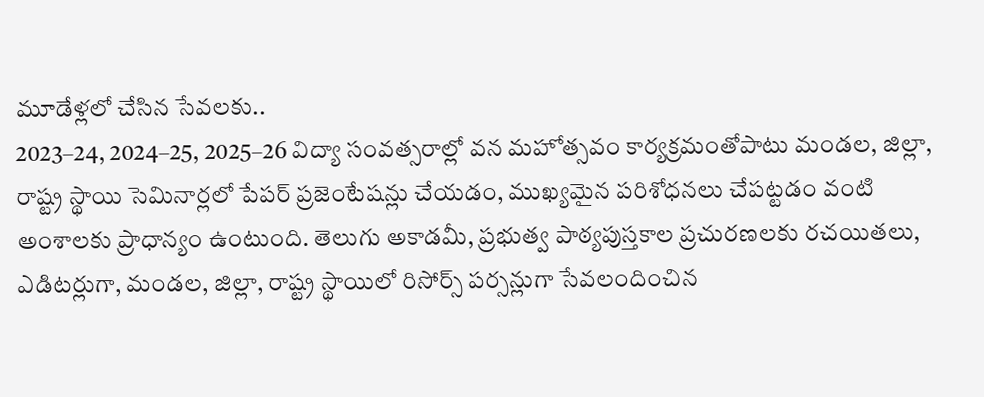మూడేళ్లలో చేసిన సేవలకు..
2023–24, 2024–25, 2025–26 విద్యా సంవత్సరాల్లో వన మహోత్సవం కార్యక్రమంతోపాటు మండల, జిల్లా, రాష్ట్ర స్థాయి సెమినార్లలో పేపర్ ప్రజెంటేషన్లు చేయడం, ముఖ్యమైన పరిశోధనలు చేపట్టడం వంటి అంశాలకు ప్రాధాన్యం ఉంటుంది. తెలుగు అకాడమీ, ప్రభుత్వ పాఠ్యపుస్తకాల ప్రచురణలకు రచయితలు, ఎడిటర్లుగా, మండల, జిల్లా, రాష్ట్ర స్థాయిలో రిసోర్స్ పర్సన్లుగా సేవలందించిన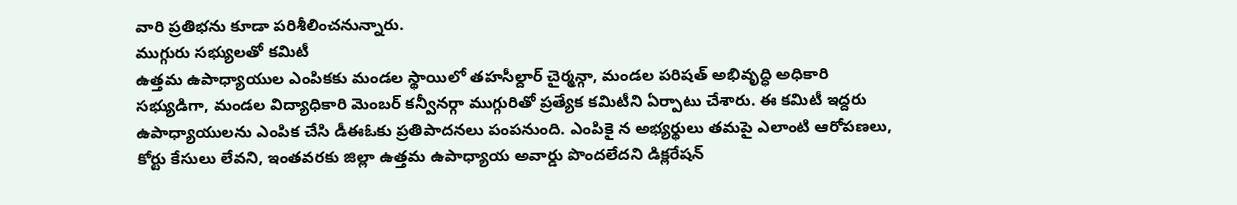వారి ప్రతిభను కూడా పరిశీలించనున్నారు.
ముగ్గురు సభ్యులతో కమిటీ
ఉత్తమ ఉపాధ్యాయుల ఎంపికకు మండల స్థాయిలో తహసీల్దార్ చైర్మన్గా, మండల పరిషత్ అభివృద్ధి అధికారి సభ్యుడిగా, మండల విద్యాధికారి మెంబర్ కన్వీనర్గా ముగ్గురితో ప్రత్యేక కమిటీని ఏర్పాటు చేశారు. ఈ కమిటీ ఇద్దరు ఉపాధ్యాయులను ఎంపిక చేసి డీఈఓకు ప్రతిపాదనలు పంపనుంది. ఎంపికై న అభ్యర్థులు తమపై ఎలాంటి ఆరోపణలు, కోర్టు కేసులు లేవని, ఇంతవరకు జిల్లా ఉత్తమ ఉపాధ్యాయ అవార్డు పొందలేదని డిక్లరేషన్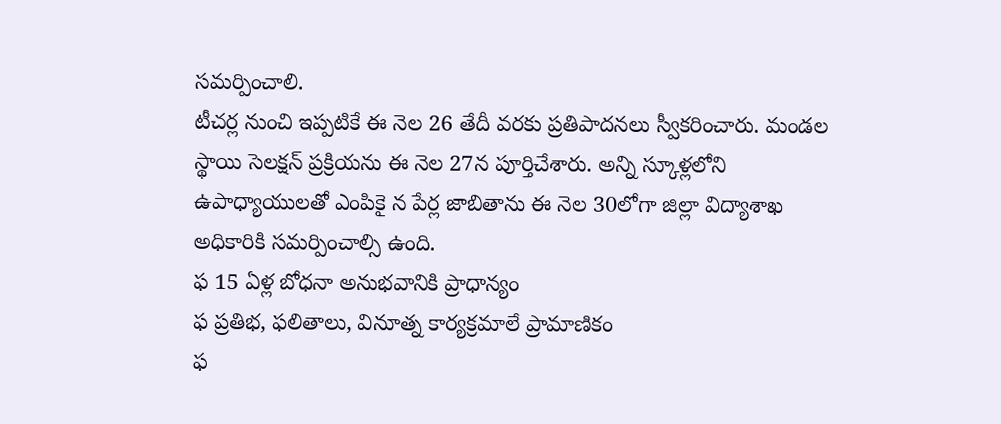సమర్పించాలి.
టీచర్ల నుంచి ఇప్పటికే ఈ నెల 26 తేదీ వరకు ప్రతిపాదనలు స్వీకరించారు. మండల స్థాయి సెలక్షన్ ప్రక్రియను ఈ నెల 27న పూర్తిచేశారు. అన్ని స్కూళ్లలోని ఉపాధ్యాయులతో ఎంపికై న పేర్ల జాబితాను ఈ నెల 30లోగా జిల్లా విద్యాశాఖ అధికారికి సమర్పించాల్సి ఉంది.
ఫ 15 ఏళ్ల బోధనా అనుభవానికి ప్రాధాన్యం
ఫ ప్రతిభ, ఫలితాలు, వినూత్న కార్యక్రమాలే ప్రామాణికం
ఫ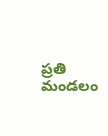ప్రతి మండలం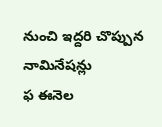నుంచి ఇద్దరి చొప్పున నామినేషన్లు
ఫ ఈనెల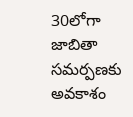30లోగా జాబితా సమర్పణకు అవకాశం